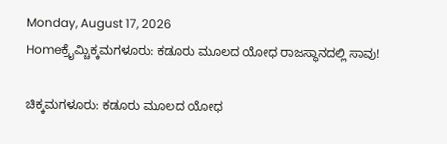Monday, August 17, 2026
Homeಕ್ರೈಮ್ಚಿಕ್ಕಮಗಳೂರು: ಕಡೂರು ಮೂಲದ ಯೋಧ ರಾಜಸ್ಥಾನದಲ್ಲಿ ಸಾವು!

ಚಿಕ್ಕಮಗಳೂರು: ಕಡೂರು ಮೂಲದ ಯೋಧ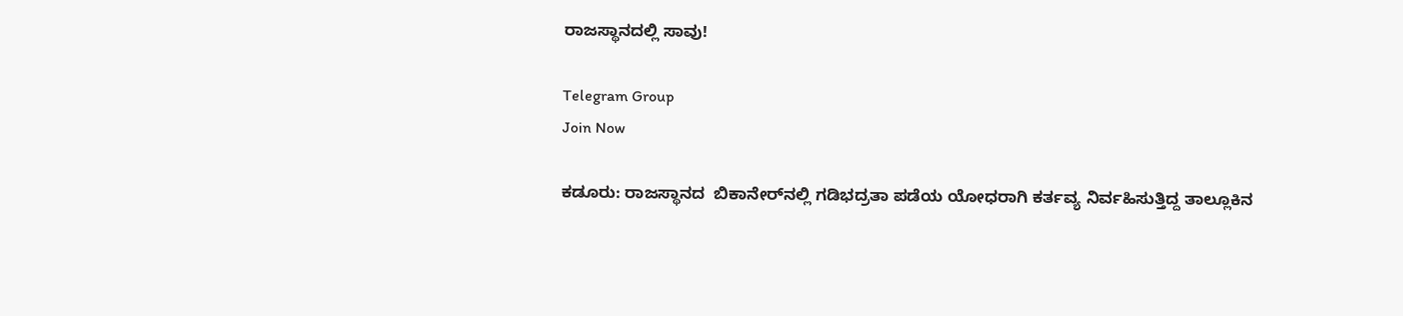ರಾಜಸ್ಥಾನದಲ್ಲಿ ಸಾವು!

Telegram Group
Join Now

ಕಡೂರು: ರಾಜಸ್ಥಾನದ  ಬಿಕಾನೇರ್‌ನಲ್ಲಿ ಗಡಿಭದ್ರತಾ ಪಡೆಯ ಯೋಧರಾಗಿ ಕರ್ತವ್ಯ ನಿರ್ವಹಿಸುತ್ತಿದ್ದ ತಾಲ್ಲೂಕಿನ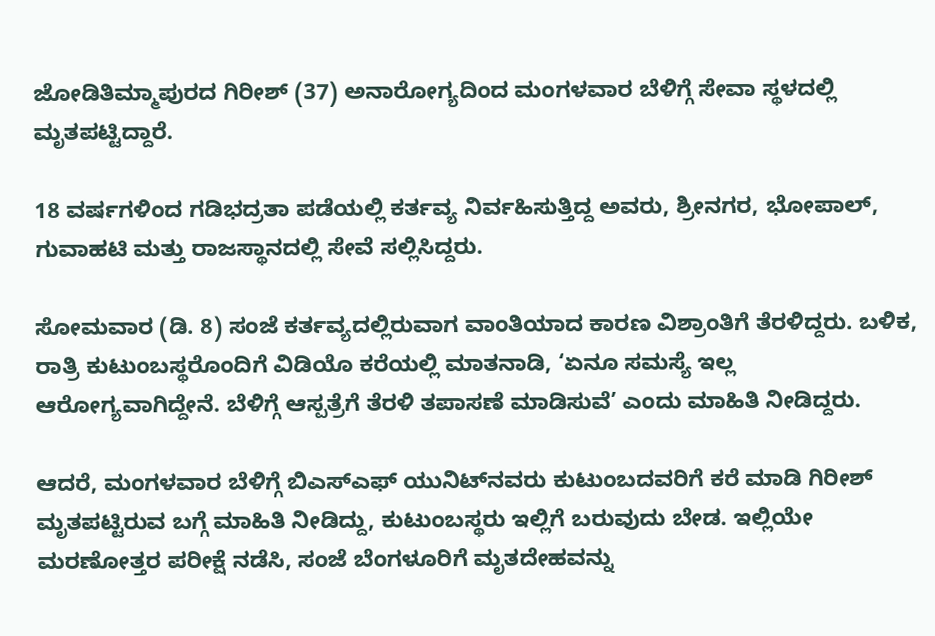ಜೋಡಿತಿಮ್ಮಾಪುರದ ಗಿರೀಶ್‌ (37) ಅನಾರೋಗ್ಯದಿಂದ ಮಂಗಳವಾರ ಬೆಳಿಗ್ಗೆ ಸೇವಾ ಸ್ಥಳದಲ್ಲಿ ಮೃತಪಟ್ಟಿದ್ದಾರೆ.

18 ವರ್ಷಗಳಿಂದ ಗಡಿಭದ್ರತಾ ಪಡೆಯಲ್ಲಿ ಕರ್ತವ್ಯ ನಿರ್ವಹಿಸುತ್ತಿದ್ದ ಅವರು, ಶ್ರೀನಗರ, ಭೋಪಾಲ್‌, ಗುವಾಹಟಿ ಮತ್ತು ರಾಜಸ್ಥಾನದಲ್ಲಿ ಸೇವೆ ಸಲ್ಲಿಸಿದ್ದರು.

ಸೋಮವಾರ (ಡಿ. 8) ಸಂಜೆ ಕರ್ತವ್ಯದಲ್ಲಿರುವಾಗ ವಾಂತಿಯಾದ ಕಾರಣ ವಿಶ್ರಾಂತಿಗೆ ತೆರಳಿದ್ದರು. ಬಳಿಕ, ರಾತ್ರಿ ಕುಟುಂಬಸ್ಥರೊಂದಿಗೆ ವಿಡಿಯೊ ಕರೆಯಲ್ಲಿ ಮಾತನಾಡಿ, ‘ಏನೂ ಸಮಸ್ಯೆ ಇಲ್ಲ ಆರೋಗ್ಯವಾಗಿದ್ದೇನೆ. ಬೆಳಿಗ್ಗೆ ಆಸ್ಪತ್ರೆಗೆ ತೆರಳಿ ತಪಾಸಣೆ ಮಾಡಿಸುವೆ’ ಎಂದು ಮಾಹಿತಿ ನೀಡಿದ್ದರು.

ಆದರೆ, ಮಂಗಳವಾರ ಬೆಳಿಗ್ಗೆ ಬಿಎಸ್‌ಎಫ್‌ ಯುನಿಟ್‌ನವರು ಕುಟುಂಬದವರಿಗೆ ಕರೆ ಮಾಡಿ ಗಿರೀಶ್‌ ಮೃತಪಟ್ಟಿರುವ ಬಗ್ಗೆ ಮಾಹಿತಿ ನೀಡಿದ್ದು, ಕುಟುಂಬಸ್ಥರು ಇಲ್ಲಿಗೆ ಬರುವುದು ಬೇಡ. ಇಲ್ಲಿಯೇ ಮರಣೋತ್ತರ ಪರೀಕ್ಷೆ ನಡೆಸಿ, ಸಂಜೆ ಬೆಂಗಳೂರಿಗೆ ಮೃತದೇಹವನ್ನು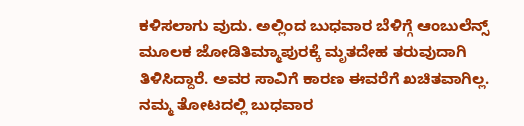ಕಳಿಸಲಾಗು ವುದು. ಅಲ್ಲಿಂದ ಬುಧವಾರ ಬೆಳಿಗ್ಗೆ ಆಂಬುಲೆನ್ಸ್‌ ಮೂಲಕ ಜೋಡಿತಿಮ್ಮಾಪುರಕ್ಕೆ ಮೃತದೇಹ ತರುವುದಾಗಿ ತಿಳಿಸಿದ್ದಾರೆ. ಅವರ ಸಾವಿಗೆ ಕಾರಣ ಈವರೆಗೆ ಖಚಿತವಾಗಿಲ್ಲ. ನಮ್ಮ ತೋಟದಲ್ಲಿ ಬುಧವಾರ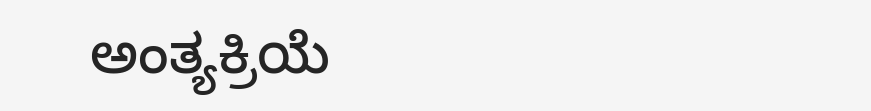ಅಂತ್ಯಕ್ರಿಯೆ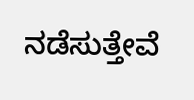ನಡೆಸುತ್ತೇವೆ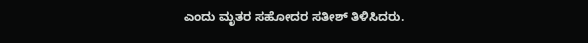ಎಂದು ಮೃತರ ಸಹೋದರ ಸತೀಶ್‌ ತಿಳಿಸಿದರು.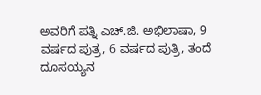ಅವರಿಗೆ ಪತ್ನಿ ಎಚ್‌.ಜಿ. ಅಭಿಲಾಷಾ, 9 ವರ್ಷದ ಪುತ್ರ, 6 ವರ್ಷದ ಪುತ್ರಿ, ತಂದೆ ದೂಸಯ್ಯನ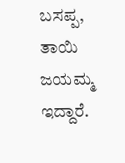ಬಸಪ್ಪ, ತಾಯಿ ಜಯಮ್ಮ ಇದ್ದಾರೆ.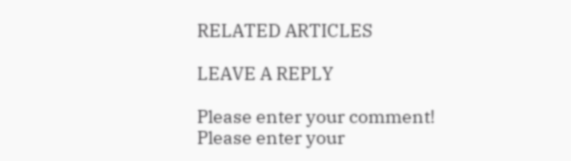RELATED ARTICLES

LEAVE A REPLY

Please enter your comment!
Please enter your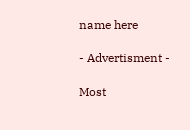name here

- Advertisment -

Most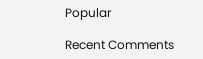Popular

Recent Comments